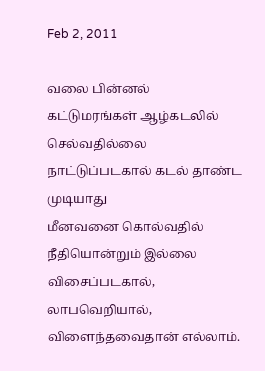Feb 2, 2011

வலை பின்னல்
கட்டுமரங்கள் ஆழ்கடலில் செல்வதில்லை
நாட்டுப்படகால் கடல் தாண்ட முடியாது
மீனவனை கொல்வதில் நீதியொன்றும் இல்லை
விசைப்படகால்,
லாபவெறியால்,
விளைந்தவைதான் எல்லாம்.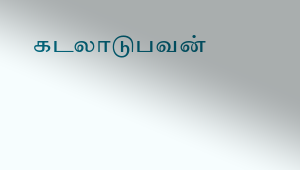கடலாடுபவன்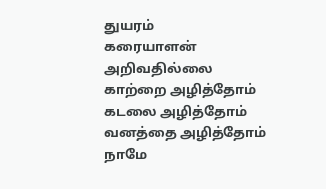துயரம்
கரையாளன் அறிவதில்லை
காற்றை அழித்தோம்
கடலை அழித்தோம்
வனத்தை அழித்தோம்
நாமே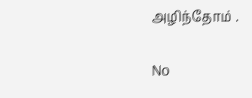அழிந்தோம் .

No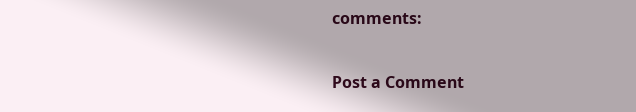comments:

Post a Comment